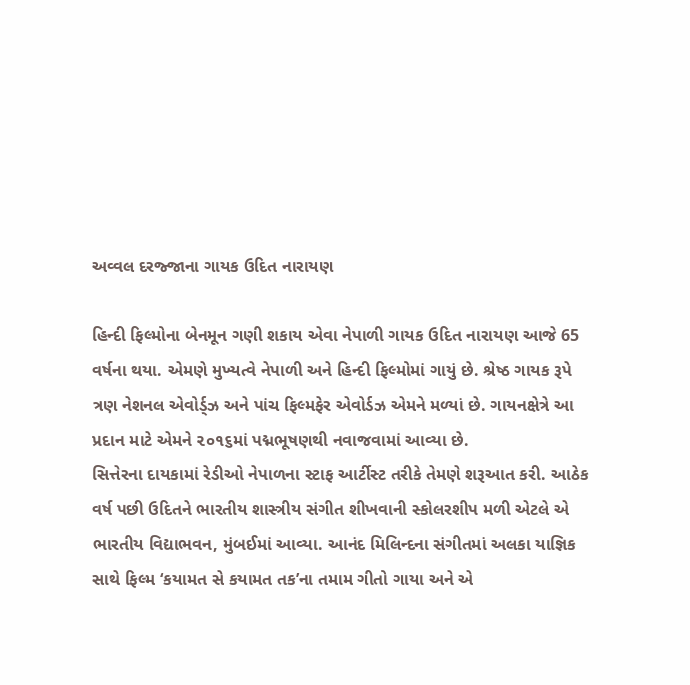અવ્વલ દરજ્જાના ગાયક ઉદિત નારાયણ

હિન્દી ફિલ્મોના બેનમૂન ગણી શકાય એવા નેપાળી ગાયક ઉદિત નારાયણ આજે 65 વર્ષના થયા. એમણે મુખ્યત્વે નેપાળી અને હિન્દી ફિલ્મોમાં ગાયું છે. શ્રેષ્ઠ ગાયક રૂપે ત્રણ નેશનલ એવોર્ડ્ઝ અને પાંચ ફિલ્મફેર એવોર્ડઝ એમને મળ્યાં છે. ગાયનક્ષેત્રે આ પ્રદાન માટે એમને ૨૦૧૬માં પદ્મભૂષણથી નવાજવામાં આવ્યા છે.
સિત્તેરના દાયકામાં રેડીઓ નેપાળના સ્ટાફ આર્ટીસ્ટ તરીકે તેમણે શરૂઆત કરી. આઠેક વર્ષ પછી ઉદિતને ભારતીય શાસ્ત્રીય સંગીત શીખવાની સ્કોલરશીપ મળી એટલે એ ભારતીય વિદ્યાભવન, મુંબઈમાં આવ્યા. આનંદ મિલિન્દના સંગીતમાં અલકા યાજ્ઞિક સાથે ફિલ્મ ‘કયામત સે કયામત તક’ના તમામ ગીતો ગાયા અને એ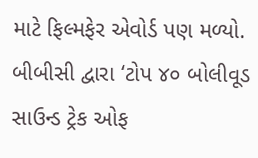માટે ફિલ્મફેર એવોર્ડ પણ મળ્યો. બીબીસી દ્વારા ‘ટોપ ૪૦ બોલીવૂડ સાઉન્ડ ટ્રેક ઓફ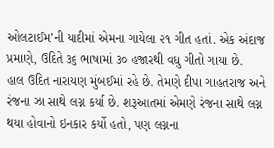ઓલટાઈમ’ની યાદીમાં એમના ગાયેલા ૨૧ ગીત હતાં. એક અંદાજ પ્રમાણે, ઉદિતે ૩૬ ભાષામાં ૩૦ હજારથી વધુ ગીતો ગાયા છે.
હાલ ઉદિત નારાયણ મુંબઈમાં રહે છે. તેમણે દીપા ગાહતરાજ અને રંજના ઝા સાથે લગ્ન કર્યા છે. શરૂઆતમાં એમણે રંજના સાથે લગ્ન થયા હોવાનો ઇનકાર કર્યો હતો, પણ લગ્નના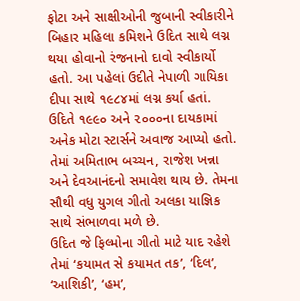ફોટા અને સાક્ષીઓની જુબાની સ્વીકારીને બિહાર મહિલા કમિશને ઉદિત સાથે લગ્ન થયા હોવાનો રંજનાનો દાવો સ્વીકાર્યો હતો. આ પહેલાં ઉદીતે નેપાળી ગાયિકા દીપા સાથે ૧૯૮૪માં લગ્ન કર્યા હતાં.
ઉદિતે ૧૯૯૦ અને ૨૦૦૦ના દાયકામાં અનેક મોટા સ્ટાર્સને અવાજ આપ્યો હતો. તેમાં અમિતાભ બચ્ચન, રાજેશ ખન્ના અને દેવઆનંદનો સમાવેશ થાય છે. તેમના સૌથી વધુ યુગલ ગીતો અલકા યાજ્ઞિક સાથે સંભાળવા મળે છે.
ઉદિત જે ફિલ્મોના ગીતો માટે યાદ રહેશે તેમાં ‘કયામત સે કયામત તક’, ‘દિલ’, ‘આશિકી’, ‘હમ’,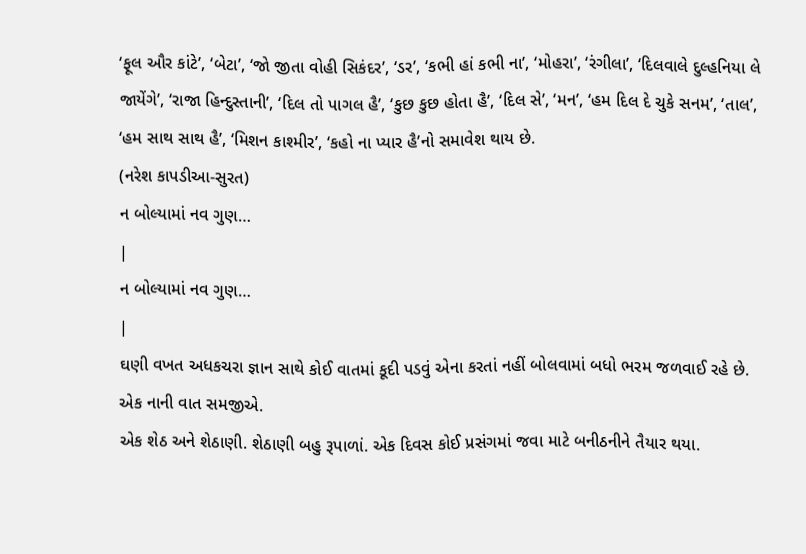‘ફૂલ ઔર કાંટે’, ‘બેટા’, ‘જો જીતા વોહી સિકંદર’, ‘ડર’, ‘કભી હાં કભી ના’, ‘મોહરા’, ‘રંગીલા’, ‘દિલવાલે દુલ્હનિયા લે જાયેંગે’, ‘રાજા હિન્દુસ્તાની’, ‘દિલ તો પાગલ હૈ’, ‘કુછ કુછ હોતા હૈ’, ‘દિલ સે’, ‘મન’, ‘હમ દિલ દે ચુકે સનમ’, ‘તાલ’, ‘હમ સાથ સાથ હૈ’, ‘મિશન કાશ્મીર’, ‘કહો ના પ્યાર હૈ’નો સમાવેશ થાય છે.
(નરેશ કાપડીઆ-સુરત)
ન બોલ્યામાં નવ ગુણ…
|
ન બોલ્યામાં નવ ગુણ…
|
ઘણી વખત અધકચરા જ્ઞાન સાથે કોઈ વાતમાં કૂદી પડવું એના કરતાં નહીં બોલવામાં બધો ભરમ જળવાઈ રહે છે.
એક નાની વાત સમજીએ.
એક શેઠ અને શેઠાણી. શેઠાણી બહુ રૂપાળાં. એક દિવસ કોઈ પ્રસંગમાં જવા માટે બનીઠનીને તૈયાર થયા.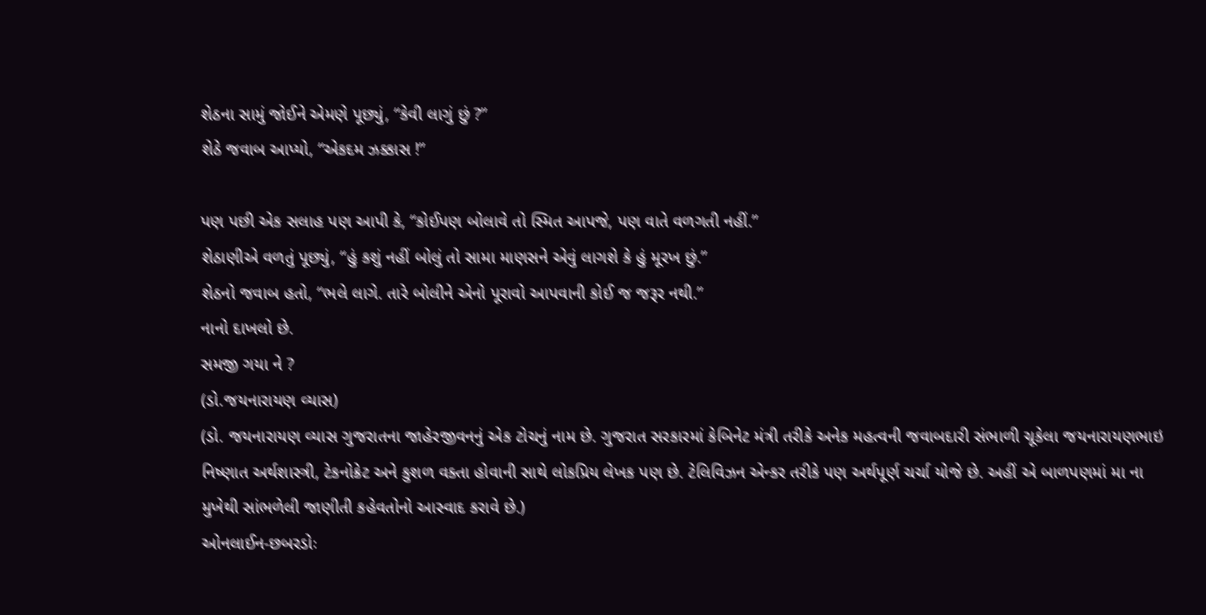શેઠના સામું જોઈને એમણે પૂછ્યું, “કેવી લાગું છું ?”
શેઠે જવાબ આપ્યો, “એકદમ ઝક્કાસ !”

પણ પછી એક સલાહ પણ આપી કે, “કોઈપણ બોલાવે તો સ્મિત આપજે, પણ વાતે વળગતી નહીં.”
શેઠાણીએ વળતું પૂછ્યું, “હું કશું નહીં બોલું તો સામા માણસને એવું લાગશે કે હું મૂરખ છું.”
શેઠનો જવાબ હતો, “ભલે લાગે. તારે બોલીને એનો પૂરાવો આપવાની કોઈ જ જરૂર નથી.”
નાનો દાખલો છે.
સમજી ગયા ને ?
(ડો.જયનારાયણ વ્યાસ)
(ડો. જયનારાયણ વ્યાસ ગુજરાતના જાહેરજીવનનું એક ટોચનું નામ છે. ગુજરાત સરકારમાં કેબિનેટ મંત્રી તરીકે અનેક મહત્વની જવાબદારી સંભાળી ચૂકેલા જયનારાયણભાઇ નિષ્ણાત અર્થશાસ્ત્રી, ટેકનોક્રેટ અને કુશળ વક્તા હોવાની સાથે લોકપ્રિય લેખક પણ છે. ટેલિવિઝન એન્કર તરીકે પણ અર્થપૂર્ણ ચર્ચા યોજે છે. અહીં એ બાળપણમાં મા ના મુખેથી સાંભળેલી જાણીતી કહેવતોનો આસ્વાદ કરાવે છે.)
ઓનલાઈન-છબરડોઃ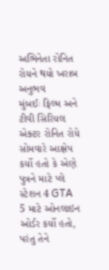અભિનેતા રોનિત રોયને થયો ખરાબ અનુભવ
મુંબઈઃ ફિલ્મ અને ટીવી સિરિયલ એક્ટર રોનિત રોયે સોમવારે આક્ષેપ કર્યો હતો કે એણે પુત્રને માટે પ્લે સ્ટેશન 4 GTA 5 માટે ઓનલાઇન ઓર્ડર કર્યો હતો, પરંતુ તેને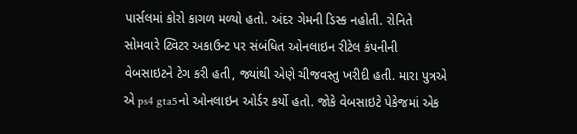પાર્સલમાં કોરો કાગળ મળ્યો હતો. અંદર ગેમની ડિસ્ક નહોતી. રોનિતે સોમવારે ટ્વિટર અકાઉન્ટ પર સંબંધિત ઓનલાઇન રીટેલ કંપનીની વેબસાઇટને ટેગ કરી હતી, જ્યાંથી એણે ચીજવસ્તુ ખરીદી હતી. મારા પુત્રએ એ ps4 gta5નો ઓનલાઇન ઓર્ડર કર્યો હતો. જોકે વેબસાઇટે પેકેજમાં એક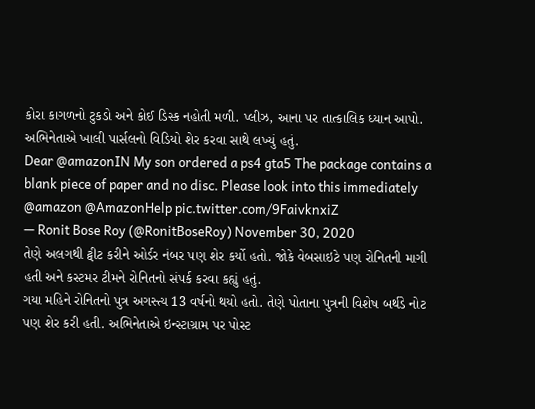કોરા કાગળનો ટુકડો અને કોઈ ડિસ્ક નહોતી મળી. પ્લીઝ, આના પર તાત્કાલિક ધ્યાન આપો. અભિનેતાએ ખાલી પાર્સલનો વિડિયો શેર કરવા સાથે લખ્યું હતું.
Dear @amazonIN My son ordered a ps4 gta5 The package contains a blank piece of paper and no disc. Please look into this immediately @amazon @AmazonHelp pic.twitter.com/9FaivknxiZ
— Ronit Bose Roy (@RonitBoseRoy) November 30, 2020
તેણે અલગથી ટ્વીટ કરીને ઓર્ડર નંબર પણ શેર કર્યો હતો. જોકે વેબસાઇટે પણ રોનિતની માગી હતી અને કસ્ટમર ટીમને રોનિતનો સંપર્ક કરવા કહ્યું હતું.
ગયા મહિને રોનિતનો પુત્ર અગસ્ત્ય 13 વર્ષનો થયો હતો. તેણે પોતાના પુત્રની વિશેષ બર્થડે નોટ પણ શેર કરી હતી. અભિનેતાએ ઇન્સ્ટાગ્રામ પર પોસ્ટ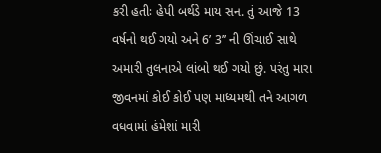કરી હતીઃ હેપી બર્થડે માય સન. તું આજે 13 વર્ષનો થઈ ગયો અને 6’ 3’’ ની ઊંચાઈ સાથે અમારી તુલનાએ લાંબો થઈ ગયો છું. પરંતુ મારા જીવનમાં કોઈ કોઈ પણ માધ્યમથી તને આગળ વધવામાં હંમેશાં મારી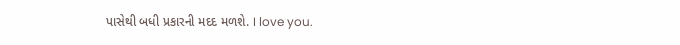પાસેથી બધી પ્રકારની મદદ મળશે. I love you.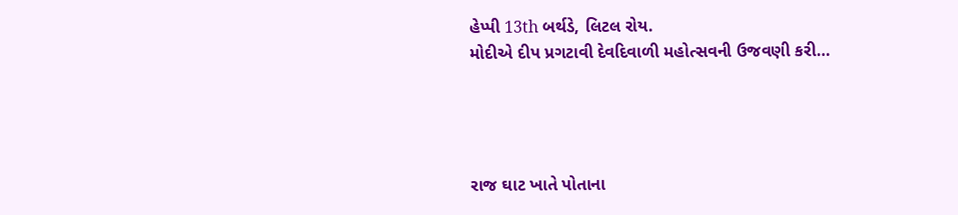હેપ્પી 13th બર્થડે, લિટલ રોય.
મોદીએ દીપ પ્રગટાવી દેવદિવાળી મહોત્સવની ઉજવણી કરી…




રાજ ઘાટ ખાતે પોતાના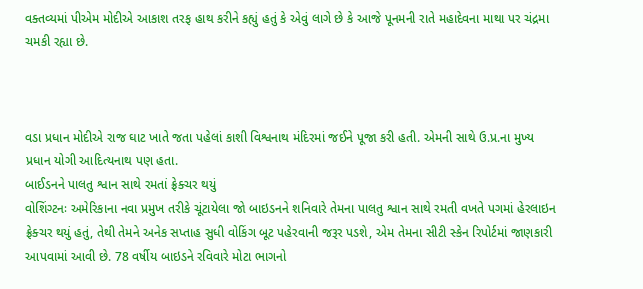વક્તવ્યમાં પીએમ મોદીએ આકાશ તરફ હાથ કરીને કહ્યું હતું કે એવું લાગે છે કે આજે પૂનમની રાતે મહાદેવના માથા પર ચંદ્રમા ચમકી રહ્યા છે.



વડા પ્રધાન મોદીએ રાજ ઘાટ ખાતે જતા પહેલાં કાશી વિશ્વનાથ મંદિરમાં જઈને પૂજા કરી હતી. એમની સાથે ઉ.પ્ર.ના મુખ્ય પ્રધાન યોગી આદિત્યનાથ પણ હતા.
બાઈડનને પાલતુ શ્વાન સાથે રમતાં ફ્રેક્ચર થયું
વોશિંગ્ટનઃ અમેરિકાના નવા પ્રમુખ તરીકે ચૂંટાયેલા જો બાઇડનને શનિવારે તેમના પાલતુ શ્વાન સાથે રમતી વખતે પગમાં હેરલાઇન ફ્રેક્ચર થયું હતું, તેથી તેમને અનેક સપ્તાહ સુધી વોકિંગ બૂટ પહેરવાની જરૂર પડશે, એમ તેમના સીટી સ્કેન રિપોર્ટમાં જાણકારી આપવામાં આવી છે. 78 વર્ષીય બાઇડને રવિવારે મોટા ભાગનો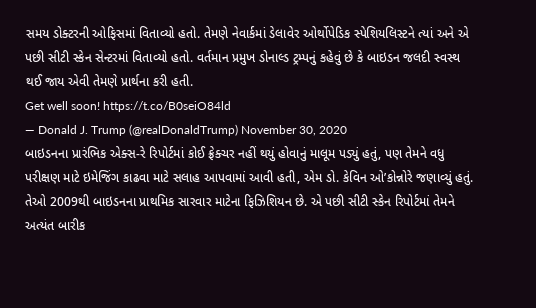સમય ડોક્ટરની ઓફિસમાં વિતાવ્યો હતો. તેમણે નેવાર્કમાં ડેલાવેર ઓર્થોપેડિક સ્પેશિયલિસ્ટને ત્યાં અને એ પછી સીટી સ્કેન સેન્ટરમાં વિતાવ્યો હતો. વર્તમાન પ્રમુખ ડોનાલ્ડ ટ્રમ્પનું કહેવું છે કે બાઇડન જલદી સ્વસ્થ થઈ જાય એવી તેમણે પ્રાર્થના કરી હતી.
Get well soon! https://t.co/B0seiO84ld
— Donald J. Trump (@realDonaldTrump) November 30, 2020
બાઇડનના પ્રારંભિક એક્સ-રે રિપોર્ટમાં કોઈ ફ્રેક્ચર નહીં થયું હોવાનું માલૂમ પડ્યું હતું, પણ તેમને વધુ પરીક્ષણ માટે ઇમેજિંગ કાઢવા માટે સલાહ આપવામાં આવી હતી, એમ ડો. કેવિન ઓ’કોન્નોરે જણાવ્યું હતું. તેઓ 2009થી બાઇડનના પ્રાથમિક સારવાર માટેના ફિઝિશિયન છે. એ પછી સીટી સ્કેન રિપોર્ટમાં તેમને અત્યંત બારીક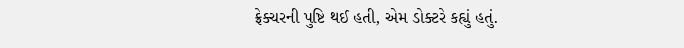ફ્રેક્ચરની પુષ્ટિ થઈ હતી, એમ ડોક્ટરે કહ્યું હતું.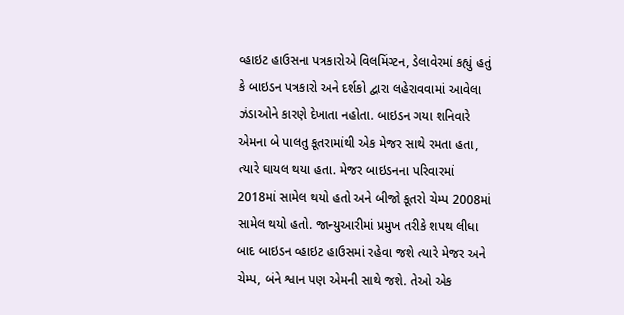વ્હાઇટ હાઉસના પત્રકારોએ વિલમિંગ્ટન, ડેલાવેરમાં કહ્યું હતું કે બાઇડન પત્રકારો અને દર્શકો દ્વારા લહેરાવવામાં આવેલા ઝંડાઓને કારણે દેખાતા નહોતા. બાઇડન ગયા શનિવારે એમના બે પાલતુ કૂતરામાંથી એક મેજર સાથે રમતા હતા, ત્યારે ઘાયલ થયા હતા. મેજર બાઇડનના પરિવારમાં 2018માં સામેલ થયો હતો અને બીજો કૂતરો ચેમ્પ 2008માં સામેલ થયો હતો. જાન્યુઆરીમાં પ્રમુખ તરીકે શપથ લીધા બાદ બાઇડન વ્હાઇટ હાઉસમાં રહેવા જશે ત્યારે મેજર અને ચેમ્પ, બંને શ્વાન પણ એમની સાથે જશે. તેઓ એક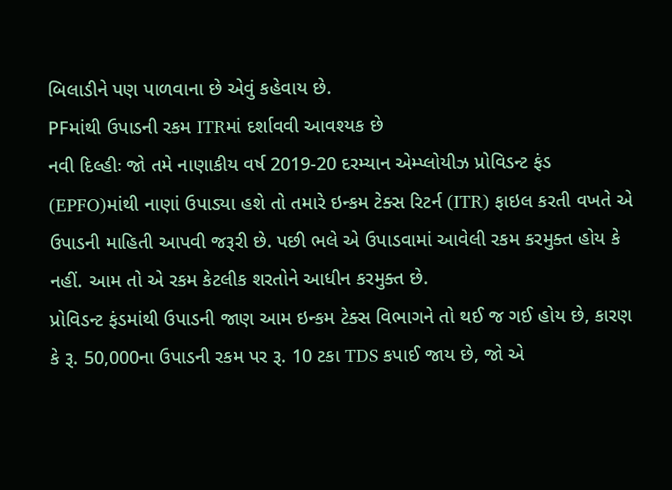બિલાડીને પણ પાળવાના છે એવું કહેવાય છે.
PFમાંથી ઉપાડની રકમ ITRમાં દર્શાવવી આવશ્યક છે
નવી દિલ્હીઃ જો તમે નાણાકીય વર્ષ 2019-20 દરમ્યાન એમ્પ્લોયીઝ પ્રોવિડન્ટ ફંડ (EPFO)માંથી નાણાં ઉપાડ્યા હશે તો તમારે ઇન્કમ ટેક્સ રિટર્ન (ITR) ફાઇલ કરતી વખતે એ ઉપાડની માહિતી આપવી જરૂરી છે. પછી ભલે એ ઉપાડવામાં આવેલી રકમ કરમુક્ત હોય કે નહીં. આમ તો એ રકમ કેટલીક શરતોને આધીન કરમુક્ત છે.
પ્રોવિડન્ટ ફંડમાંથી ઉપાડની જાણ આમ ઇન્કમ ટેક્સ વિભાગને તો થઈ જ ગઈ હોય છે, કારણ કે રૂ. 50,000ના ઉપાડની રકમ પર રૂ. 10 ટકા TDS કપાઈ જાય છે, જો એ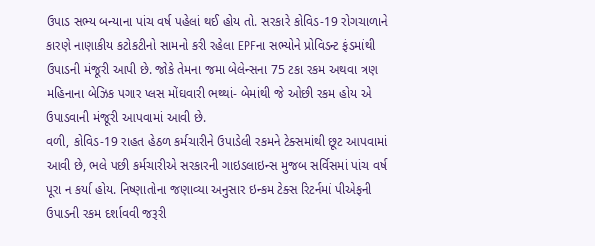ઉપાડ સભ્ય બન્યાના પાંચ વર્ષ પહેલાં થઈ હોય તો. સરકારે કોવિડ-19 રોગચાળાને કારણે નાણાકીય કટોકટીનો સામનો કરી રહેલા EPFના સભ્યોને પ્રોવિડન્ટ ફંડમાંથી ઉપાડની મંજૂરી આપી છે. જોકે તેમના જમા બેલેન્સના 75 ટકા રકમ અથવા ત્રણ મહિનાના બેઝિક પગાર પ્લસ મોંઘવારી ભથ્થાં- બેમાંથી જે ઓછી રકમ હોય એ ઉપાડવાની મંજૂરી આપવામાં આવી છે.
વળી, કોવિડ-19 રાહત હેઠળ કર્મચારીને ઉપાડેલી રકમને ટેક્સમાંથી છૂટ આપવામાં આવી છે, ભલે પછી કર્મચારીએ સરકારની ગાઇડલાઇન્સ મુજબ સર્વિસમાં પાંચ વર્ષ પૂરા ન કર્યા હોય. નિષ્ણાતોના જણાવ્યા અનુસાર ઇન્કમ ટેક્સ રિટર્નમાં પીએફની ઉપાડની રકમ દર્શાવવી જરૂરી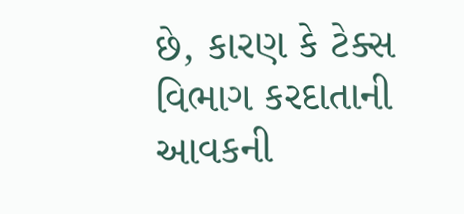છે, કારણ કે ટેક્સ વિભાગ કરદાતાની આવકની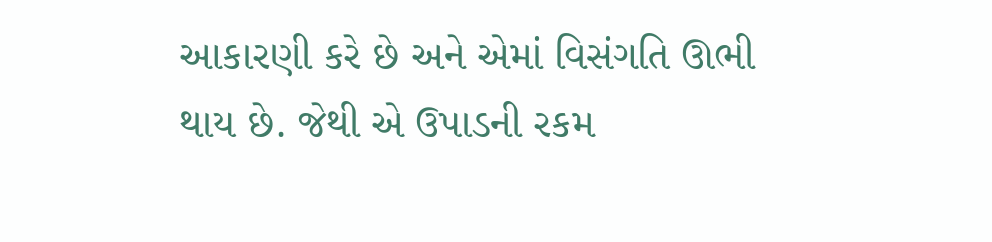આકારણી કરે છે અને એમાં વિસંગતિ ઊભી થાય છે. જેથી એ ઉપાડની રકમ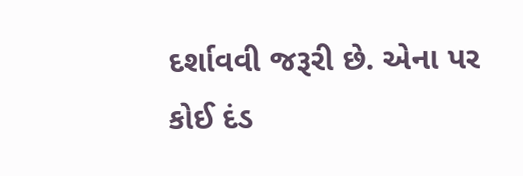દર્શાવવી જરૂરી છે. એના પર કોઈ દંડ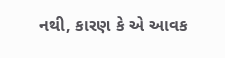નથી, કારણ કે એ આવક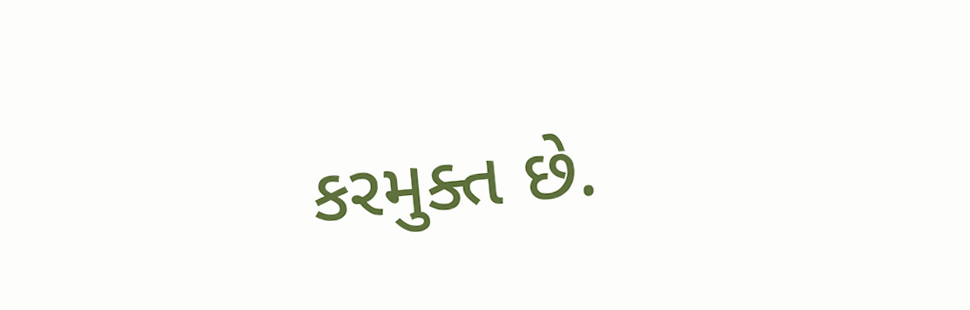કરમુક્ત છે.